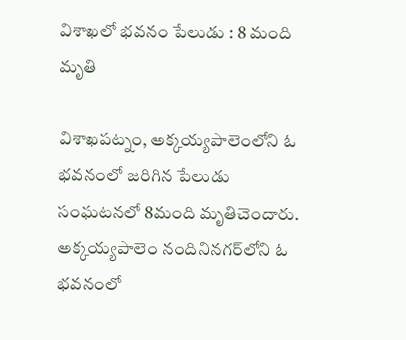విశాఖలో భవనం పేలుడు : 8 మంది మృతి

విశాఖపట్నం, అక్కయ్యపాలెంలోని ఓ భవనంలో జరిగిన పేలుడు సంఘటనలో 8మంది మృతిచెందారు. అక్కయ్యపాలెం నందినినగర్‌లోని ఓ భవనంలో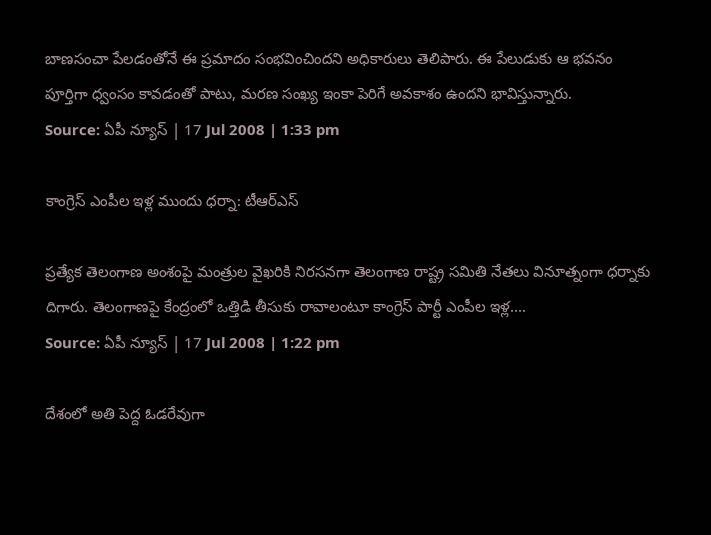బాణసంచా పేలడంతోనే ఈ ప్రమాదం సంభవించిందని అధికారులు తెలిపారు. ఈ పేలుడుకు ఆ భవనం పూర్తిగా ధ్వంసం కావడంతో పాటు, మరణ సంఖ్య ఇంకా పెరిగే అవకాశం ఉందని భావిస్తున్నారు.
Source: ఏపీ న్యూస్ | 17 Jul 2008 | 1:33 pm

కాంగ్రెస్ ఎంపీల ఇళ్ల ముందు ధర్నా: టీఆర్ఎస్

ప్రత్యేక తెలంగాణ అంశంపై మంత్రుల వైఖరికి నిరసనగా తెలంగాణ రాష్ట్ర సమితి నేతలు వినూత్నంగా ధర్నాకు దిగారు. తెలంగాణపై కేంద్రంలో ఒత్తిడి తీసుకు రావాలంటూ కాంగ్రెస్ పార్టీ ఎంపీల ఇళ్ల....
Source: ఏపీ న్యూస్ | 17 Jul 2008 | 1:22 pm

దేశంలో అతి పెద్ద ఓడరేవుగా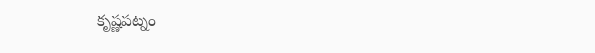కృష్ణపట్నం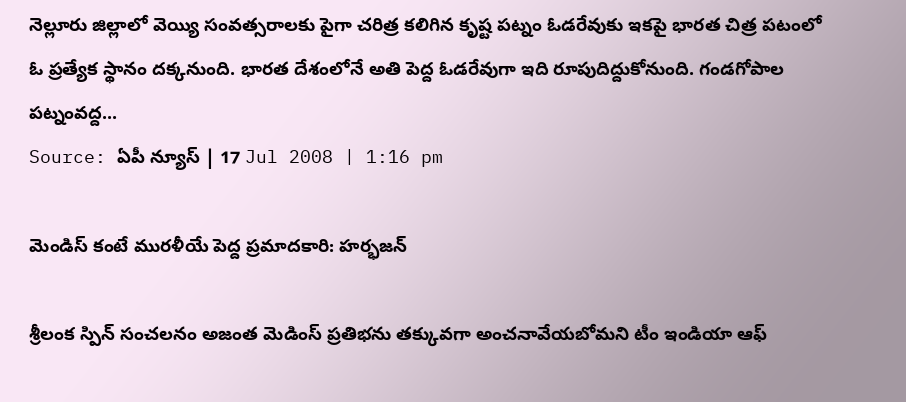నెల్లూరు జిల్లాలో వెయ్యి సంవత్సరాలకు పైగా చరిత్ర కలిగిన కృష్ట పట్నం ఓడరేవుకు ఇకపై భారత చిత్ర పటంలో ఓ ప్రత్యేక స్థానం దక్కనుంది. భారత దేశంలోనే అతి పెద్ద ఓడరేవుగా ఇది రూపుదిద్దుకోనుంది. గండగోపాల పట్నంవద్ద...
Source: ఏపీ న్యూస్ | 17 Jul 2008 | 1:16 pm

మెండిస్ కంటే మురళీయే పెద్ద ప్రమాదకారి: హర్భజన్

శ్రీలంక స్పిన్ సంచలనం అజంత మెడింస్ ప్రతిభను తక్కువగా అంచనావేయబోమని టీం ఇండియా ఆఫ్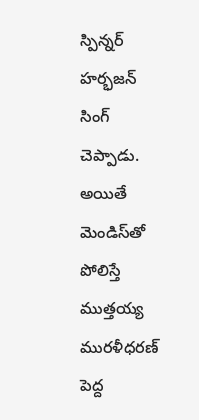స్పిన్నర్ హర్భజన్ సింగ్ చెప్పాడు. అయితే మెండిస్‌తో పోలిస్తే ముత్తయ్య మురళీధరణ్ పెద్ద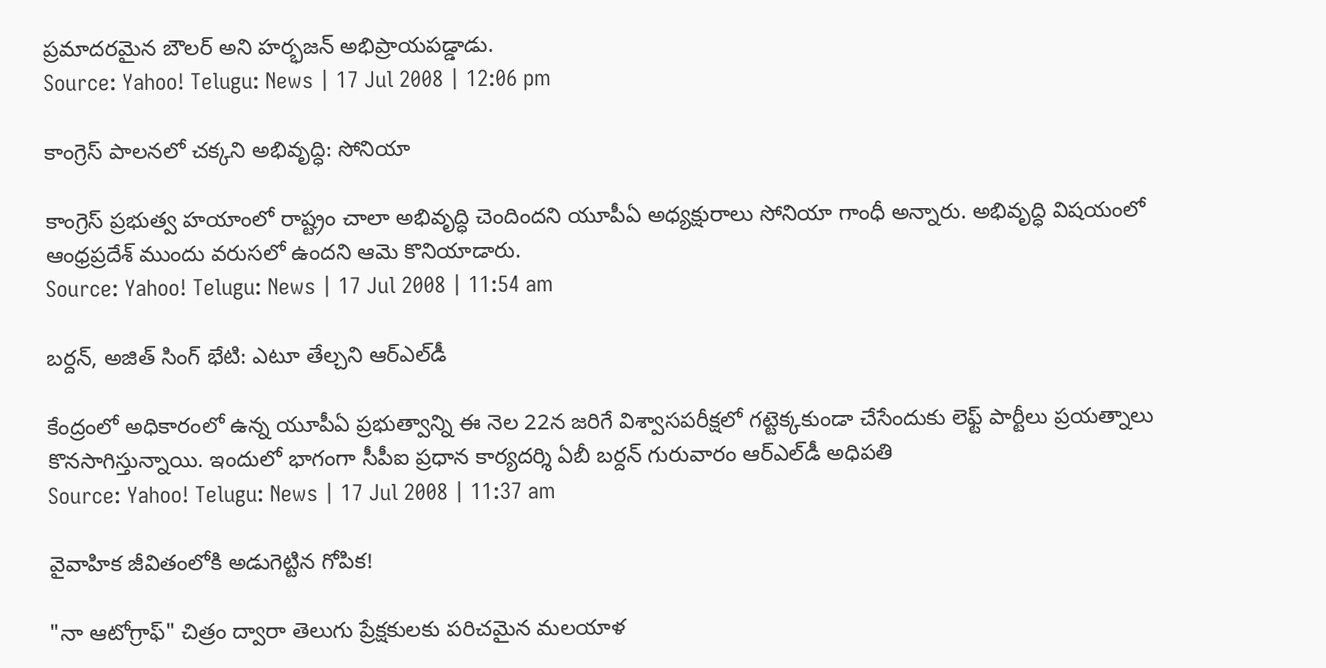ప్రమాదరమైన బౌలర్ అని హర్భజన్ అభిప్రాయపడ్డాడు.
Source: Yahoo! Telugu: News | 17 Jul 2008 | 12:06 pm

కాంగ్రెస్ పాలనలో చక్కని అభివృద్ధి: సోనియా

కాంగ్రెస్ ప్రభుత్వ హయాంలో రాష్ట్రం చాలా అభివృద్ధి చెందిందని యూపీఏ అధ్యక్షురాలు సోనియా గాంధీ అన్నారు. అభివృద్ధి విషయంలో ఆంధ్రప్రదేశ్ ముందు వరుసలో ఉందని ఆమె కొనియాడారు.
Source: Yahoo! Telugu: News | 17 Jul 2008 | 11:54 am

బర్దన్, అజిత్ సింగ్ భేటి: ఎటూ తేల్చని ఆర్ఎల్‌డీ

కేంద్రంలో అధికారంలో ఉన్న యూపీఏ ప్రభుత్వాన్ని ఈ నెల 22న జరిగే విశ్వాసపరీక్షలో గట్టెక్కకుండా చేసేందుకు లెఫ్ట్ పార్టీలు ప్రయత్నాలు కొనసాగిస్తున్నాయి. ఇందులో భాగంగా సీపీఐ ప్రధాన కార్యదర్శి ఏబీ బర్దన్ గురువారం ఆర్ఎల్‌డీ అధిపతి
Source: Yahoo! Telugu: News | 17 Jul 2008 | 11:37 am

వైవాహిక జీవితంలోకి అడుగెట్టిన గోపిక!

"నా ఆటోగ్రాఫ్" చిత్రం ద్వారా తెలుగు ప్రేక్షకులకు పరిచమైన మలయాళ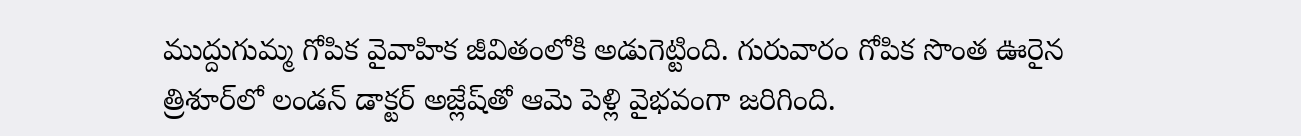ముద్దుగుమ్మ గోపిక వైవాహిక జీవితంలోకి అడుగెట్టింది. గురువారం గోపిక సొంత ఊరైన త్రిశూర్‌లో లండన్ డాక్టర్ అజ్లేష్‌తో ఆమె పెళ్లి వైభవంగా జరిగింది.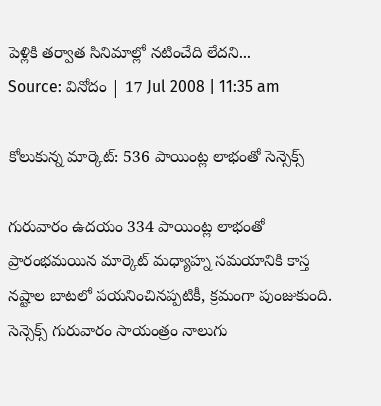పెళ్లికి తర్వాత సినిమాల్లో నటించేది లేదని...
Source: వినోదం | 17 Jul 2008 | 11:35 am

కోలుకున్న మార్కెట్: 536 పాయింట్ల లాభంతో సెన్సెక్స్

గురువారం ఉదయం 334 పాయింట్ల లాభంతో ప్రారంభమయిన మార్కెట్ మధ్యాహ్న సమయానికి కాస్త నష్టాల బాటలో పయనించినప్పటికీ, క్రమంగా పుంజుకుంది. సెన్సెక్స్ గురువారం సాయంత్రం నాలుగు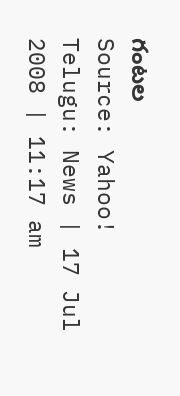గంటల
Source: Yahoo! Telugu: News | 17 Jul 2008 | 11:17 am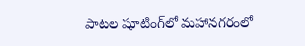పాటల షూటింగ్‌లో మహానగరంలో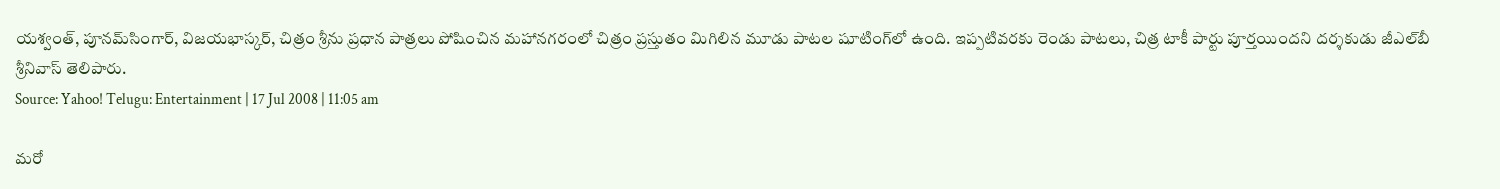యశ్వంత్, పూనమ్‌సింగార్, విజయభాస్కర్, చిత్రం శ్రీను ప్రధాన పాత్రలు పోషించిన మహానగరంలో చిత్రం ప్రస్తుతం మిగిలిన మూడు పాటల షూటింగ్‌లో ఉంది. ఇప్పటివరకు రెండు పాటలు, చిత్ర టాకీ పార్టు పూర్తయిందని దర్శకుడు జీఎల్‌బీ శ్రీనివాస్ తెలిపారు.
Source: Yahoo! Telugu: Entertainment | 17 Jul 2008 | 11:05 am

మరో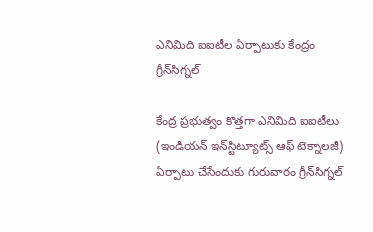ఎనిమిది ఐఐటీల ఏర్పాటుకు కేంద్రం గ్రీన్‌సిగ్నల్

కేంద్ర ప్రభుత్వం కొత్తగా ఎనిమిది ఐఐటీలు (ఇండియన్ ఇన్‌స్టిట్యూట్స్ ఆఫ్ టెక్నాలజీ) ఏర్పాటు చేసేందుకు గురువారం గ్రీన్‌సిగ్నల్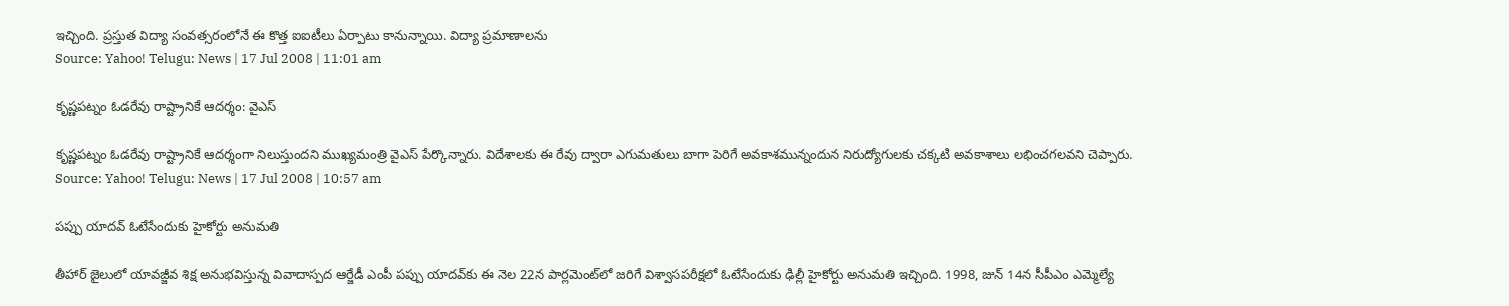ఇచ్చింది. ప్రస్తుత విద్యా సంవత్సరంలోనే ఈ కొత్త ఐఐటీలు ఏర్పాటు కానున్నాయి. విద్యా ప్రమాణాలను
Source: Yahoo! Telugu: News | 17 Jul 2008 | 11:01 am

కృష్ణపట్నం ఓడరేవు రాష్ట్రానికే ఆదర్శం: వైఎస్

కృష్ణపట్నం ఓడరేవు రాష్ట్రానికే ఆదర్శంగా నిలుస్తుందని ముఖ్యమంత్రి వైఎస్ పేర్కొన్నారు. విదేశాలకు ఈ రేవు ద్వారా ఎగుమతులు బాగా పెరిగే అవకాశమున్నందున నిరుద్యోగులకు చక్కటి అవకాశాలు లభించగలవని చెప్పారు.
Source: Yahoo! Telugu: News | 17 Jul 2008 | 10:57 am

పప్పు యాదవ్‌ ఓటేసేందుకు హైకోర్టు అనుమతి

తీహార్ జైలులో యావజ్జీవ శిక్ష అనుభవిస్తున్న వివాదాస్పద ఆర్జేడీ ఎంపీ పప్పు యాదవ్‌కు ఈ నెల 22న పార్లమెంట్‌లో జరిగే విశ్వాసపరీక్షలో ఓటేసేందుకు ఢిల్లీ హైకోర్టు అనుమతి ఇచ్చింది. 1998, జున్ 14న సీపీఎం ఎమ్మెల్యే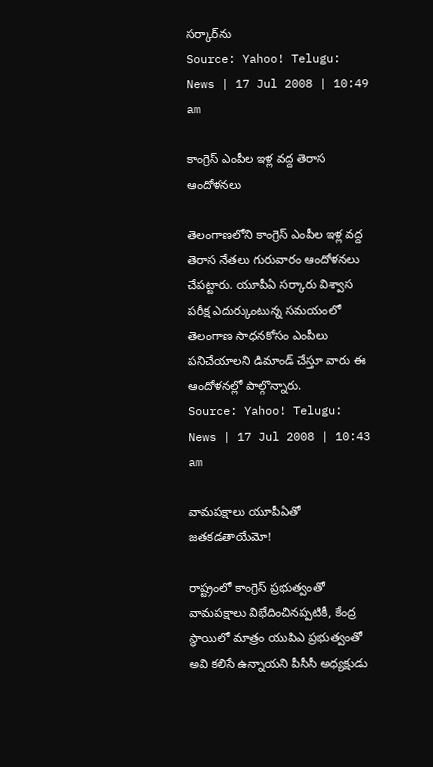సర్కార్‌ను
Source: Yahoo! Telugu: News | 17 Jul 2008 | 10:49 am

కాంగ్రెస్ ఎంపీల ఇళ్ల వద్ద తెరాస ఆందోళనలు

తెలంగాణలోని కాంగ్రెస్ ఎంపీల ఇళ్ల వద్ద తెరాస నేతలు గురువారం ఆందోళనలు చేపట్టారు. యూపీఏ సర్కారు విశ్వాస పరీక్ష ఎదుర్కుంటున్న సమయంలో తెలంగాణ సాధనకోసం ఎంపీలు పనిచేయాలని డిమాండ్ చేస్తూ వారు ఈ ఆందోళనల్లో పాల్గొన్నారు.
Source: Yahoo! Telugu: News | 17 Jul 2008 | 10:43 am

వామపక్షాలు యూపీఏతో జతకడతాయేమో!

రాష్ట్రంలో కాంగ్రెస్ ప్రభుత్వంతో వామపక్షాలు విభేదించినప్పటికీ, కేంద్ర స్థాయిలో మాత్రం యుపిఎ ప్రభుత్వంతో అవి కలిసే ఉన్నాయని పీసీసీ అధ్యక్షుడు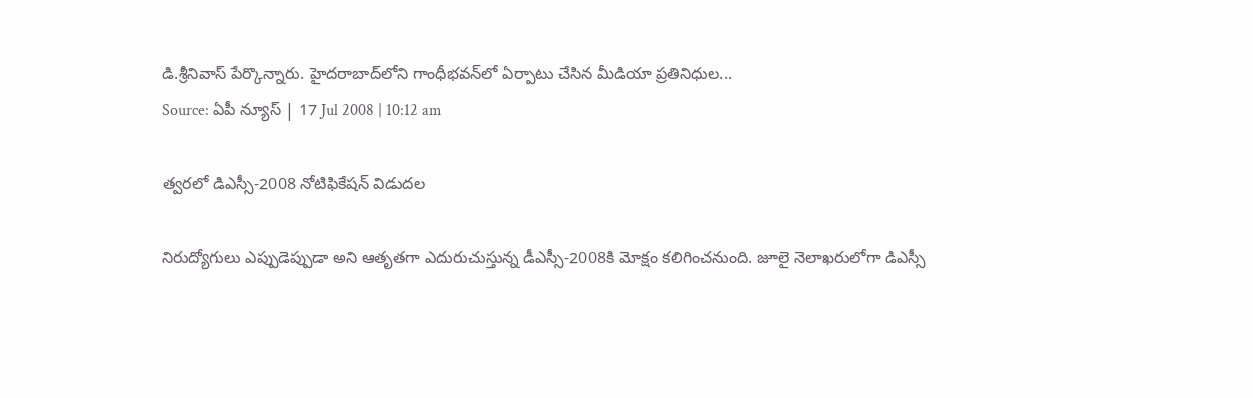డి.శ్రీనివాస్ పేర్కొన్నారు. హైదరాబాద్‌‌లోని గాంధీభవన్‌లో ఏర్పాటు చేసిన మీడియా ప్రతినిధుల...
Source: ఏపీ న్యూస్ | 17 Jul 2008 | 10:12 am

త్వరలో డిఎస్సీ-2008 నోటిఫికేషన్ విడుదల

నిరుద్యోగులు ఎప్పుడెప్పుడా అని ఆతృతగా ఎదురుచుస్తున్న డీఎస్సీ-2008కి మోక్షం కలిగించనుంది. జూలై నెలాఖరులోగా డిఎస్సీ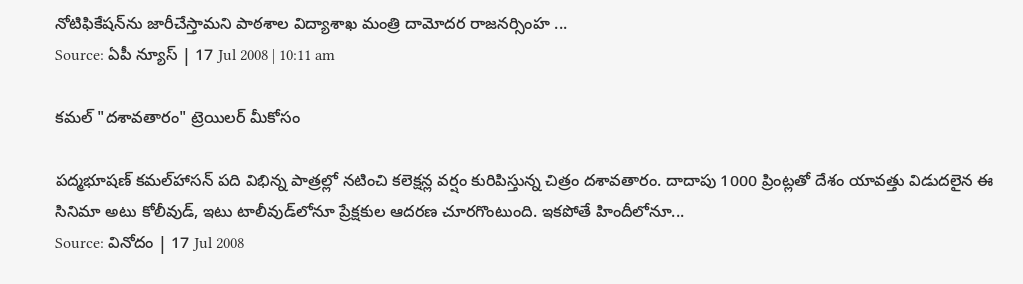నోటిఫికేషన్‌ను జారీచేస్తామని పాఠశాల విద్యాశాఖ మంత్రి దామోదర రాజనర్సింహ ...
Source: ఏపీ న్యూస్ | 17 Jul 2008 | 10:11 am

కమల్ "దశావతారం" ట్రెయిలర్ మీకోసం

పద్మభూషణ్ కమల్‌హాసన్ పది విభిన్న పాత్రల్లో నటించి కలెక్షన్ల వర్షం కురిపిస్తున్న చిత్రం దశావతారం. దాదాపు 1000 ప్రింట్లతో దేశం యావత్తు విడుదలైన ఈ సినిమా అటు కోలీవుడ్, ఇటు టాలీవుడ్‌లోనూ ప్రేక్షకుల ఆదరణ చూరగొంటుంది. ఇకపోతే హిందీలోనూ...
Source: వినోదం | 17 Jul 2008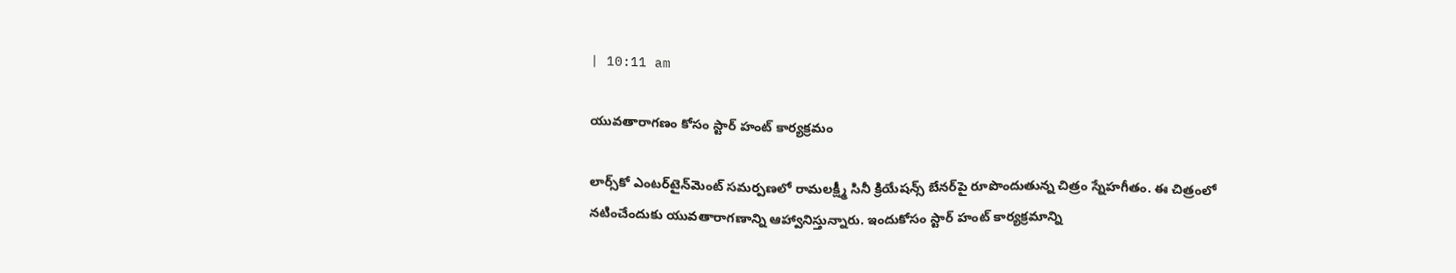| 10:11 am

యువతారాగణం కోసం స్టార్ హంట్ కార్యక్రమం

లార్స్‌కో ఎంటర్‌టైన్‌మెంట్ సమర్పణలో రామలక్ష్మీ సినీ క్రియేషన్స్ బేనర్‌పై రూపొందుతున్న చిత్రం స్నేహగీతం. ఈ చిత్రంలో నటించేందుకు యువతారాగణాన్ని ఆహ్వానిస్తున్నారు. ఇందుకోసం స్టార్ హంట్ కార్యక్రమాన్ని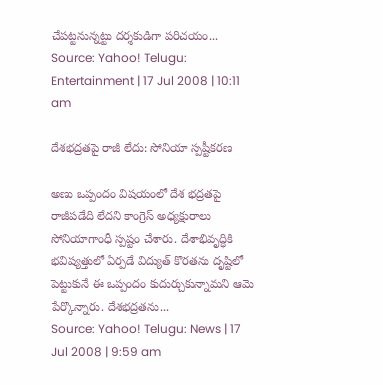చేపట్టనున్నట్టు దర్శకుడిగా పరిచయం...
Source: Yahoo! Telugu: Entertainment | 17 Jul 2008 | 10:11 am

దేశభద్రతపై రాజీ లేదు: సోనియా స్పష్టీకరణ

అణు ఒప్పందం విషయంలో దేశ భద్రతపై రాజీపడేది లేదని కాంగ్రెస్ అధ్యక్షురాలు సోనియాగాంధీ స్పష్టం చేశారు. దేశాభివృద్ధికి భవిష్యత్తులో ఏర్పడే విద్యుత్ కొరతను దృష్టిలో పెట్టుకునే ఈ ఒప్పందం కుదుర్చుకున్నామని ఆమె పేర్కొన్నారు. దేశభద్రతను...
Source: Yahoo! Telugu: News | 17 Jul 2008 | 9:59 am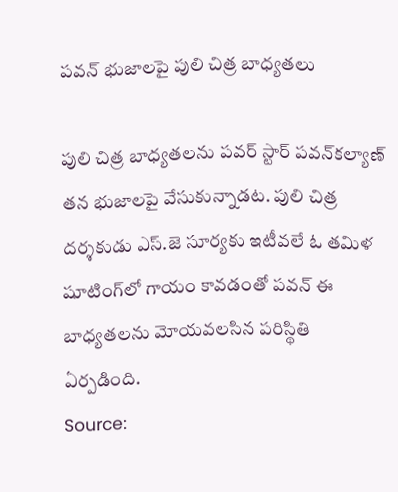పవన్ భుజాలపై పులి చిత్ర బాధ్యతలు

పులి చిత్ర బాధ్యతలను పవర్ స్టార్ పవన్‌కల్యాణ్ తన భుజాలపై వేసుకున్నాడట. పులి చిత్ర దర్శకుడు ఎస్.జె సూర్యకు ఇటీవలే ఓ తమిళ షూటింగ్‌లో గాయం కావడంతో పవన్ ఈ బాధ్యతలను మోయవలసిన పరిస్థితి ఏర్పడింది.
Source: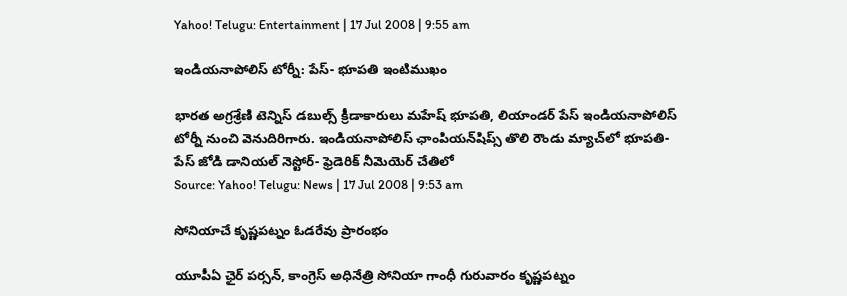Yahoo! Telugu: Entertainment | 17 Jul 2008 | 9:55 am

ఇండియనాపోలిస్ టోర్నీ: పేస్- భూపతి ఇంటిముఖం

భారత అగ్రశ్రేణి టెన్నిస్ డబుల్స్ క్రీడాకారులు మహేష్ భూపతి, లియాండర్ పేస్ ఇండియనాపోలిస్‌ టోర్నీ నుంచి వెనుదిరిగారు. ఇండియనాపోలిస్ ఛాంపియన్‌షిప్స్ తొలి రౌండు మ్యాచ్‌లో భూపతి- పేస్ జోడి డానియల్ నెస్టోర్- ఫ్రెడెరిక్ నీమెయెర్ చేతిలో
Source: Yahoo! Telugu: News | 17 Jul 2008 | 9:53 am

సోనియాచే కృష్ణపట్నం ఓడరేవు ప్రారంభం

యూపీఏ ఛైర్ పర్సన్, కాంగ్రెస్ అధినేత్రి సోనియా గాంధీ గురువారం కృష్ణపట్నం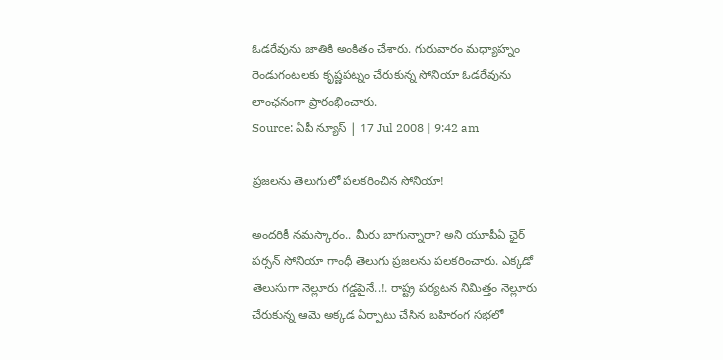ఓడరేవును జాతికి అంకితం చేశారు. గురువారం మధ్యాహ్నం రెండుగంటలకు కృష్ణపట్నం చేరుకున్న సోనియా ఓడరేవును లాంఛనంగా ప్రారంభించారు.
Source: ఏపీ న్యూస్ | 17 Jul 2008 | 9:42 am

ప్రజలను తెలుగులో పలకరించిన సోనియా!

అందరికీ నమస్కారం.. మీరు బాగున్నారా? అని యూపీఏ ఛైర్ పర్సన్ సోనియా గాంధీ తెలుగు ప్రజలను పలకరించారు. ఎక్కడో తెలుసుగా నెల్లూరు గడ్డపైనే..!. రాష్ట్ర పర్యటన నిమిత్తం నెల్లూరు చేరుకున్న ఆమె అక్కడ ఏర్పాటు చేసిన బహిరంగ సభలో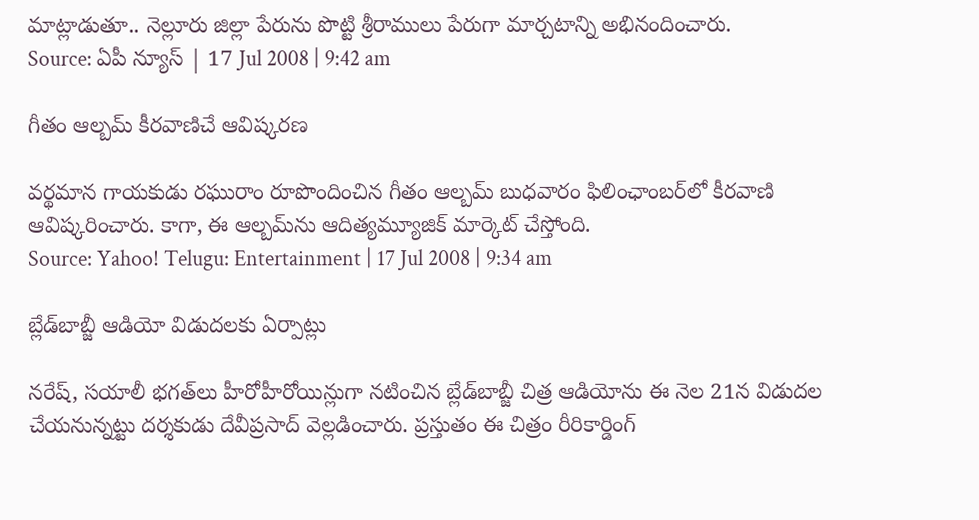మాట్లాడుతూ.. నెల్లూరు జిల్లా పేరును పొట్టి శ్రీరాములు పేరుగా మార్చటాన్ని అభినందించారు.
Source: ఏపీ న్యూస్ | 17 Jul 2008 | 9:42 am

గీతం ఆల్బమ్ కీరవాణిచే ఆవిష్కరణ

వర్థమాన గాయకుడు రఘురాం రూపొందించిన గీతం ఆల్బమ్ బుధవారం ఫిలింఛాంబర్‌లో కీరవాణి ఆవిష్కరించారు. కాగా, ఈ ఆల్బమ్‌ను ఆదిత్యమ్యూజిక్ మార్కెట్ చేస్తోంది.
Source: Yahoo! Telugu: Entertainment | 17 Jul 2008 | 9:34 am

బ్లేడ్‌బాబ్జీ ఆడియో విడుదలకు ఏర్పాట్లు

నరేష్, సయాలీ భగత్‌లు హీరోహీరోయిన్లుగా నటించిన బ్లేడ్‌బాబ్జీ చిత్ర ఆడియోను ఈ నెల 21న విడుదల చేయనున్నట్టు దర్శకుడు దేవీప్రసాద్ వెల్లడించారు. ప్రస్తుతం ఈ చిత్రం రీరికార్డింగ్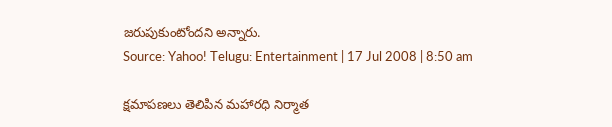జరుపుకుంటోందని అన్నారు.
Source: Yahoo! Telugu: Entertainment | 17 Jul 2008 | 8:50 am

క్షమాపణలు తెలిపిన మహారధి నిర్మాత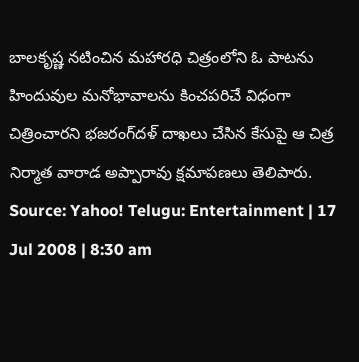బాలకృష్ణ నటించిన మహారధి చిత్రంలోని ఓ పాటను హిందువుల మనోభావాలను కించపరిచే విధంగా చిత్రించారని భజరంగ్‌దళ్ దాఖలు చేసిన కేసుపై ఆ చిత్ర నిర్మాత వారాడ అప్పారావు క్షమాపణలు తెలిపారు.
Source: Yahoo! Telugu: Entertainment | 17 Jul 2008 | 8:30 am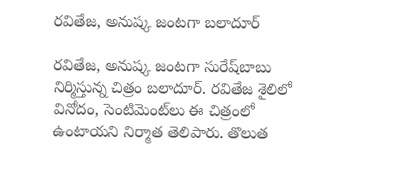రవితేజ, అనుష్క జంటగా బలాదూర్

రవితేజ, అనుష్క జంటగా సురేష్‌బాబు నిర్మిస్తున్న చిత్రం బలాదూర్. రవితేజ శైలిలో వినోదం, సెంటిమెంట్‌లు ఈ చిత్రంలో ఉంటాయని నిర్మాత తెలిపారు. తొలుత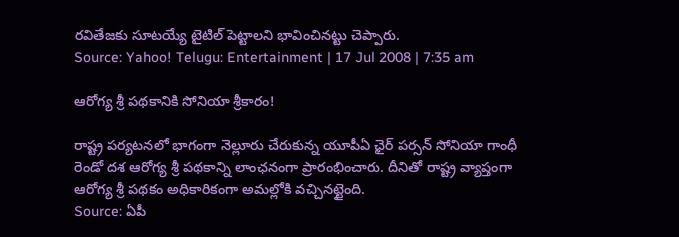రవితేజకు సూటయ్యే టైటిల్ పెట్టాలని భావించినట్టు చెప్పారు.
Source: Yahoo! Telugu: Entertainment | 17 Jul 2008 | 7:35 am

ఆరోగ్య శ్రీ పథకానికి సోనియా శ్రీకారం!

రాష్ట్ర పర్యటనలో భాగంగా నెల్లూరు చేరుకున్న యూపీఏ ఛైర్ పర్సన్ సోనియా గాంధీ రెండో దశ ఆరోగ్య శ్రీ పథకాన్ని లాంఛనంగా ప్రారంభించారు. దీనితో రాష్ట్ర వ్యాప్తంగా ఆరోగ్య శ్రీ పథకం అధికారికంగా అమల్లోకి వచ్చినట్టైంది.
Source: ఏపీ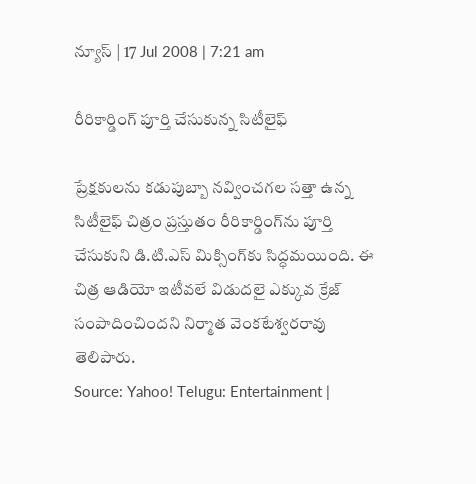న్యూస్ | 17 Jul 2008 | 7:21 am

రీరికార్డింగ్ పూర్తి చేసుకున్న సిటీలైఫ్

ప్రేక్షకులను కడుపుబ్బా నవ్వించగల సత్తా ఉన్న సిటీలైఫ్ చిత్రం ప్రస్తుతం రీరికార్డింగ్‌ను పూర్తి చేసుకుని డి.టి.ఎస్ మిక్సింగ్‌కు సిద్ధమయింది. ఈ చిత్ర ఆడియో ఇటీవలే విడుదలై ఎక్కువ క్రేజ్ సంపాదించిందని నిర్మాత వెంకటేశ్వరరావు తెలిపారు.
Source: Yahoo! Telugu: Entertainment |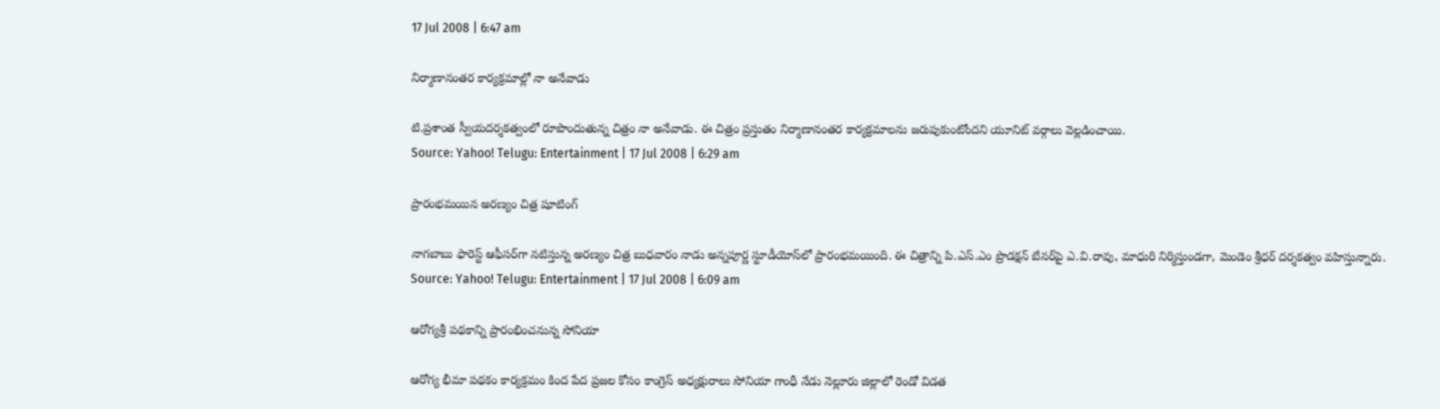17 Jul 2008 | 6:47 am

నిర్మాణానంతర కార్యక్రమాల్లో నా అనేవాడు

టి.ప్రశాంత స్వీయదర్శకత్వంలో రూపొందుతున్న చిత్రం నా అనేవాడు. ఈ చిత్రం ప్రస్తుతం నిర్మాణానంతర కార్యక్రమాలను జరుపుకుంటోందని యూనిట్ వర్గాలు వెల్లడించాయి.
Source: Yahoo! Telugu: Entertainment | 17 Jul 2008 | 6:29 am

ప్రారంభమయిన అరణ్యం చిత్ర షూటింగ్

నాగబాబు ఫారెస్ట్ ఆఫీసర్‌గా నటిస్తున్న అరణ్యం చిత్ర బుధవారం నాడు అన్నపూర్ణ స్టూడీయోస్‌లో ప్రారంభమయింది. ఈ చిత్రాన్ని పి.ఎస్.ఎం ప్రొడక్షన్ బేనర్‌పై ఎ.వి.రావు, మాధురి నిర్మిస్తుండగా, మెండెం శ్రీధర్ దర్శకత్వం వహిస్తున్నారు.
Source: Yahoo! Telugu: Entertainment | 17 Jul 2008 | 6:09 am

ఆరోగ్యశ్రీ పథకాన్ని ప్రారంభించనున్న సోనియా

ఆరోగ్య భీమా పథకం కార్యక్రమం కింద పేద ప్రజల కోసం కాంగ్రెస్ అధ్యక్షురాలు సోనియా గాంధీ నేడు నెల్లూరు జిల్లాలో రెండో విడత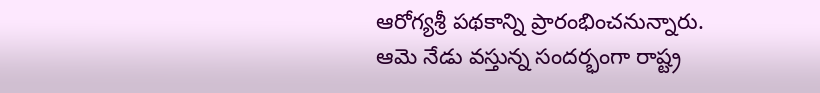ఆరోగ్యశ్రీ పథకాన్ని ప్రారంభించనున్నారు. ఆమె నేడు వస్తున్న సందర్భంగా రాష్ట్ర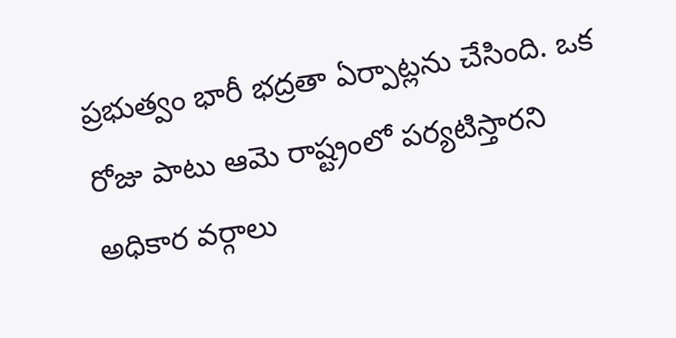ప్రభుత్వం భారీ భద్రతా ఏర్పాట్లను చేసింది. ఒక రోజు పాటు ఆమె రాష్ట్రంలో పర్యటిస్తారని అధికార వర్గాలు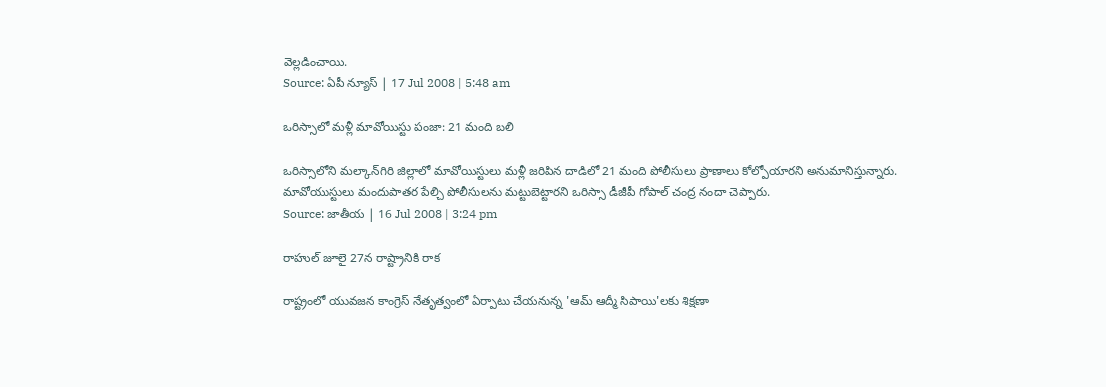వెల్లడించాయి.
Source: ఏపీ న్యూస్ | 17 Jul 2008 | 5:48 am

ఒరిస్సాలో మళ్లీ మావోయిస్టు పంజా: 21 మంది బలి

ఒరిస్సాలోని మల్కాన్‌గిరి జిల్లాలో మావోయిస్టులు మళ్లీ జరిపిన దాడిలో 21 మంది పోలీసులు ప్రాణాలు కోల్పోయారని అనుమానిస్తున్నారు. మావోయుస్టులు మందుపాతర పేల్చి పోలీసులను మట్టుబెట్టారని ఒరిస్సా డీజీపీ గోపాల్ చంద్ర నందా చెప్పారు.
Source: జాతీయ | 16 Jul 2008 | 3:24 pm

రాహుల్ జూలై 27న రాష్ట్రానికి రాక

రాష్ట్రంలో యువజన కాంగ్రెస్ నేతృత్వంలో ఏర్పాటు చేయనున్న 'ఆమ్ ఆద్మీ సిపాయి'లకు శిక్షణా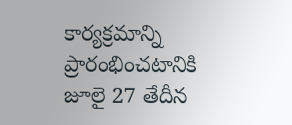కార్యక్రమాన్ని ప్రారంభించటానికి జూలై 27 తేదీన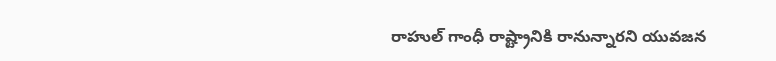రాహుల్ గాంధీ రాష్ట్రానికి రానున్నారని యువజన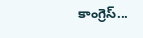కాంగ్రెస్...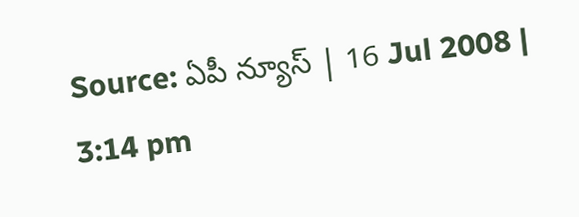Source: ఏపీ న్యూస్ | 16 Jul 2008 | 3:14 pm